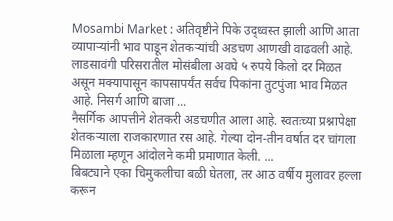Mosambi Market : अतिवृष्टीने पिके उद्ध्वस्त झाली आणि आता व्यापाऱ्यांनी भाव पाडून शेतकऱ्यांची अडचण आणखी वाढवली आहे. लाडसावंगी परिसरातील मोसंबीला अवघे ५ रुपये किलो दर मिळत असून मक्यापासून कापसापर्यंत सर्वच पिकांना तुटपुंजा भाव मिळत आहे. निसर्ग आणि बाजा ...
नैसर्गिक आपत्तीने शेतकरी अडचणीत आला आहे. स्वतःच्या प्रश्नापेक्षा शेतकऱ्याला राजकारणात रस आहे. गेल्या दोन-तीन वर्षात दर चांगला मिळाला म्हणून आंदोलने कमी प्रमाणात केली. ...
बिबट्याने एका चिमुकलीचा बळी घेतला, तर आठ वर्षीय मुलावर हल्ला करून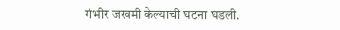गंभीर जखमी केल्याची घटना घडली.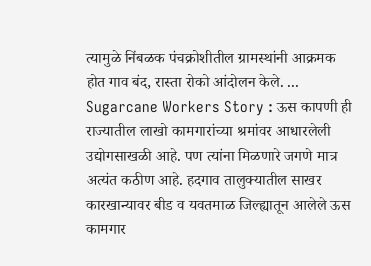त्यामुळे निंबळक पंचक्रोशीतील ग्रामस्थांनी आक्रमक होत गाव बंद, रास्ता रोको आंदोलन केले. ...
Sugarcane Workers Story : ऊस कापणी ही राज्यातील लाखो कामगारांच्या श्रमांवर आधारलेली उद्योगसाखळी आहे. पण त्यांना मिळणारे जगणे मात्र अत्यंत कठीण आहे. हदगाव तालुक्यातील साखर कारखान्यावर बीड व यवतमाळ जिल्ह्यातून आलेले ऊस कामगार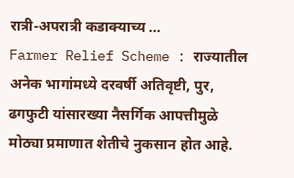रात्री-अपरात्री कडाक्याच्य ...
Farmer Relief Scheme : राज्यातील अनेक भागांमध्ये दरवर्षी अतिवृष्टी, पुर, ढगफुटी यांसारख्या नैसर्गिक आपत्तीमुळे मोठ्या प्रमाणात शेतीचे नुकसान होत आहे.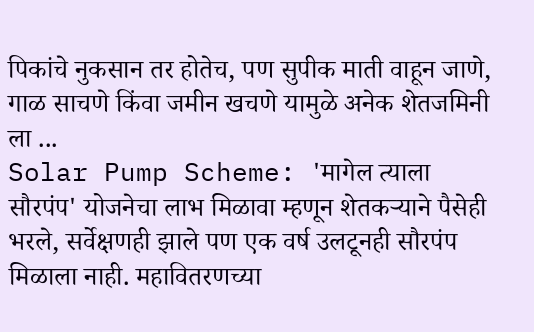पिकांचे नुकसान तर होतेच, पण सुपीक माती वाहून जाणे, गाळ साचणे किंवा जमीन खचणे यामुळे अनेक शेतजमिनी ला ...
Solar Pump Scheme: 'मागेल त्याला सौरपंप' योजनेचा लाभ मिळावा म्हणून शेतकऱ्याने पैसेही भरले, सर्वेक्षणही झाले पण एक वर्ष उलटूनही सौरपंप मिळाला नाही. महावितरणच्या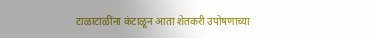टाळाटाळींना कंटाळून आता शेतकरी उपोषणाच्या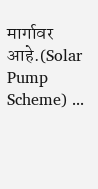मार्गावर आहे.(Solar Pump Scheme) ...